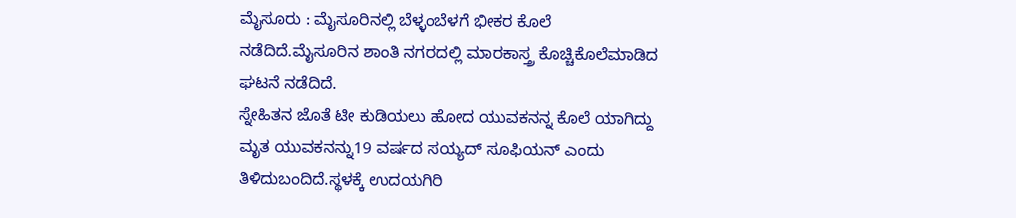ಮೈಸೂರು : ಮೈಸೂರಿನಲ್ಲಿ ಬೆಳ್ಳಂಬೆಳಗೆ ಭೀಕರ ಕೊಲೆ ನಡೆದಿದೆ.ಮೈಸೂರಿನ ಶಾಂತಿ ನಗರದಲ್ಲಿ ಮಾರಕಾಸ್ತ್ರ ಕೊಚ್ಚಿಕೊಲೆಮಾಡಿದ ಘಟನೆ ನಡೆದಿದೆ.
ಸ್ನೇಹಿತನ ಜೊತೆ ಟೀ ಕುಡಿಯಲು ಹೋದ ಯುವಕನನ್ನ ಕೊಲೆ ಯಾಗಿದ್ದು ಮೃತ ಯುವಕನನ್ನು19 ವರ್ಷದ ಸಯ್ಯದ್ ಸೂಫಿಯನ್ ಎಂದು ತಿಳಿದುಬಂದಿದೆ.ಸ್ಥಳಕ್ಕೆ ಉದಯಗಿರಿ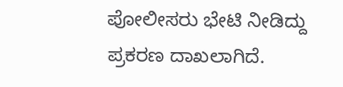ಪೋಲೀಸರು ಭೇಟಿ ನೀಡಿದ್ದು ಪ್ರಕರಣ ದಾಖಲಾಗಿದೆ.